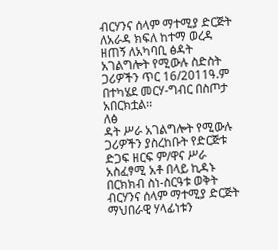ብርሃንና ሰላም ማተሚያ ድርጅት ለአራዳ ክፍለ ከተማ ወረዳ ዘጠኝ ለአካባቢ ፅዳት አገልግሎት የሚውሉ ስድስት ጋሪዎችን ጥር 16/2011ዓ.ም በተካሄደ መርሃ-ግብር በስጦታ አበርክቷል፡፡
ለፅ
ዳት ሥራ አገልግሎት የሚውሉ ጋሪዎችን ያስረከቡት የድርጅቱ ድጋፍ ዘርፍ ም/ዋና ሥራ አስፈፃሚ አቶ በላይ ኪዳኑ በርክክብ ስነ-ስርዓቱ ወቅት ብርሃንና ሰላም ማተሚያ ድርጅት ማህበራዊ ሃላፊነቱን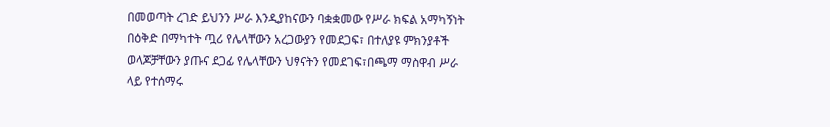በመወጣት ረገድ ይህንን ሥራ እንዲያከናውን ባቋቋመው የሥራ ክፍል አማካኝነት በዕቅድ በማካተት ጧሪ የሌላቸውን አረጋውያን የመደጋፍ፣ በተለያዩ ምክንያቶች ወላጆቻቸውን ያጡና ደጋፊ የሌላቸውን ህፃናትን የመደገፍ፣በጫማ ማስዋብ ሥራ ላይ የተሰማሩ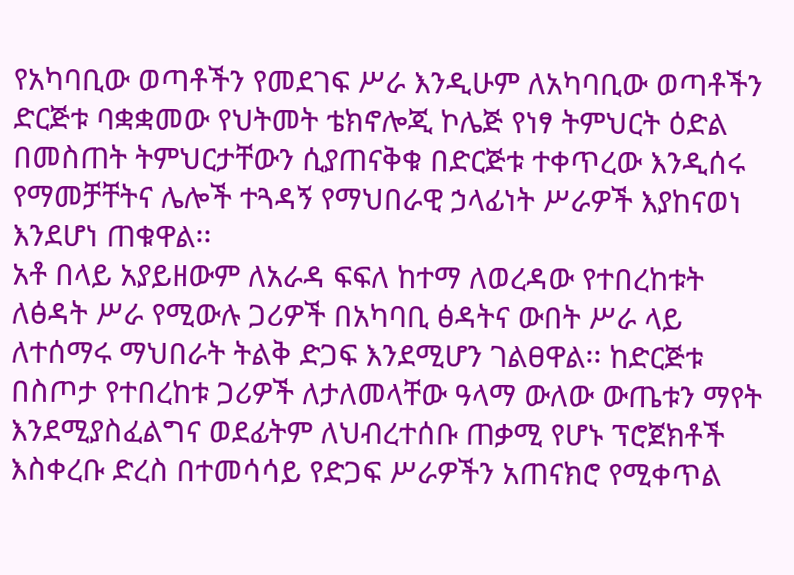የአካባቢው ወጣቶችን የመደገፍ ሥራ እንዲሁም ለአካባቢው ወጣቶችን ድርጅቱ ባቋቋመው የህትመት ቴክኖሎጂ ኮሌጅ የነፃ ትምህርት ዕድል በመስጠት ትምህርታቸውን ሲያጠናቅቁ በድርጅቱ ተቀጥረው እንዲሰሩ የማመቻቸትና ሌሎች ተጓዳኝ የማህበራዊ ኃላፊነት ሥራዎች እያከናወነ እንደሆነ ጠቁዋል፡፡
አቶ በላይ አያይዘውም ለአራዳ ፍፍለ ከተማ ለወረዳው የተበረከቱት ለፅዳት ሥራ የሚውሉ ጋሪዎች በአካባቢ ፅዳትና ውበት ሥራ ላይ ለተሰማሩ ማህበራት ትልቅ ድጋፍ እንደሚሆን ገልፀዋል፡፡ ከድርጅቱ በስጦታ የተበረከቱ ጋሪዎች ለታለመላቸው ዓላማ ውለው ውጤቱን ማየት እንደሚያስፈልግና ወደፊትም ለህብረተሰቡ ጠቃሚ የሆኑ ፕሮጀክቶች እስቀረቡ ድረስ በተመሳሳይ የድጋፍ ሥራዎችን አጠናክሮ የሚቀጥል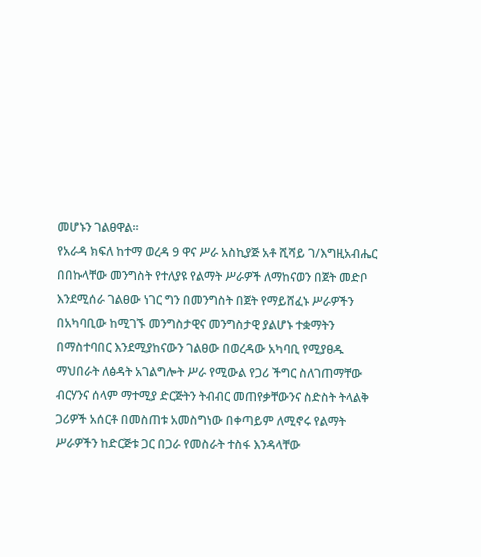መሆኑን ገልፀዋል፡፡
የአራዳ ክፍለ ከተማ ወረዳ 9 ዋና ሥራ አስኪያጅ አቶ ሺሻይ ገ/እግዚአብሔር በበኩላቸው መንግስት የተለያዩ የልማት ሥራዎች ለማከናወን በጀት መድቦ እንደሚሰራ ገልፀው ነገር ግን በመንግስት በጀት የማይሸፈኑ ሥራዎችን በአካባቢው ከሚገኙ መንግስታዊና መንግስታዊ ያልሆኑ ተቋማትን በማስተባበር እንደሚያከናውን ገልፀው በወረዳው አካባቢ የሚያፀዱ ማህበራት ለፅዳት አገልግሎት ሥራ የሚውል የጋሪ ችግር ስለገጠማቸው ብርሃንና ሰላም ማተሚያ ድርጅትን ትብብር መጠየቃቸውንና ስድስት ትላልቅ ጋሪዎች አሰርቶ በመስጠቱ አመስግነው በቀጣይም ለሚኖሩ የልማት ሥራዎችን ከድርጅቱ ጋር በጋራ የመስራት ተስፋ እንዳላቸው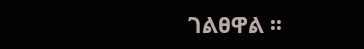ገልፀዋል ፡፡